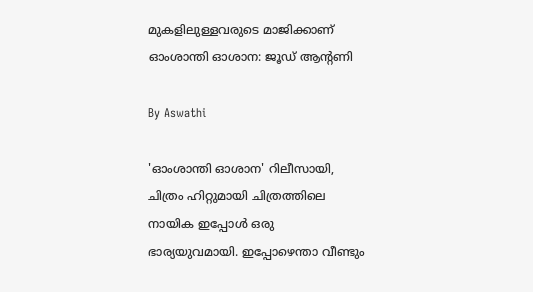മുകളിലുള്ളവരുടെ മാജിക്കാണ് ഓംശാന്തി ഓശാന: ജൂഡ് ആന്റണി

By Aswathi

'ഓംശാന്തി ഓശാന' റിലീസായി, ചിത്രം ഹിറ്റുമായി ചിത്രത്തിലെ നായിക ഇപ്പോള്‍ ഒരു ഭാര്യയുവമായി. ഇപ്പോഴെന്താ വീണ്ടും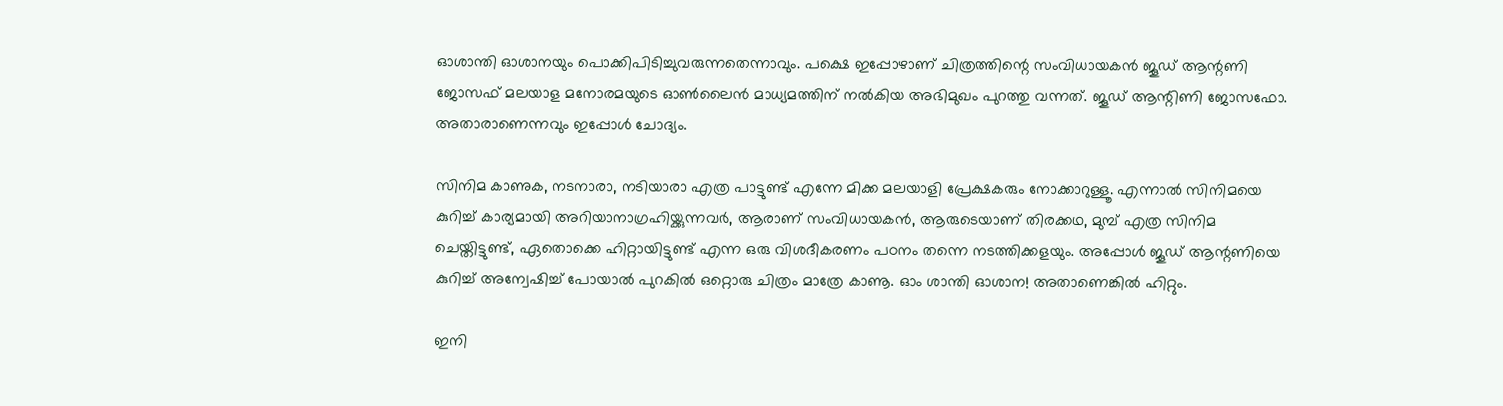ഓശാന്തി ഓശാനയും പൊക്കിപിടിച്ചുവരുന്നതെന്നാവും. പക്ഷെ ഇപ്പോഴാണ് ചിത്രത്തിന്റെ സംവിധായകന്‍ ജൂഡ് ആന്റണി ജോസഫ് മലയാള മനോരമയുടെ ഓണ്‍ലൈന്‍ മാധ്യമത്തിന് നല്‍കിയ അഭിമുഖം പുറത്തു വന്നത്. ജൂഡ് ആന്റിണി ജോസഫോ. അതാരാണെന്നവും ഇപ്പോള്‍ ചോദ്യം.

സിനിമ കാണുക, നടനാരാ, നടിയാരാ എത്ര പാട്ടുണ്ട് എന്നേ മിക്ക മലയാളി പ്രേക്ഷകരും നോക്കാറുള്ളൂ. എന്നാല്‍ സിനിമയെ കുറിച്ച് കാര്യമായി അറിയാനാഗ്രഹിയ്ക്കുന്നവര്‍, ആരാണ് സംവിധായകന്‍, ആരുടെയാണ് തിരക്കഥ, മുമ്പ് എത്ര സിനിമ ചെയ്തിട്ടുണ്ട്, ഏതൊക്കെ ഹിറ്റായിട്ടുണ്ട് എന്ന ഒരു വിശദീകരണം പഠനം തന്നെ നടത്തിക്കളയും. അപ്പോള്‍ ജൂഡ് ആന്റണിയെ കുറിച്ച് അന്വേഷിച്ച് പോയാല്‍ പുറകില്‍ ഒറ്റൊരു ചിത്രം മാത്രേ കാണൂ. ഓം ശാന്തി ഓശാന! അതാണെങ്കില്‍ ഹിറ്റും.

ഇനി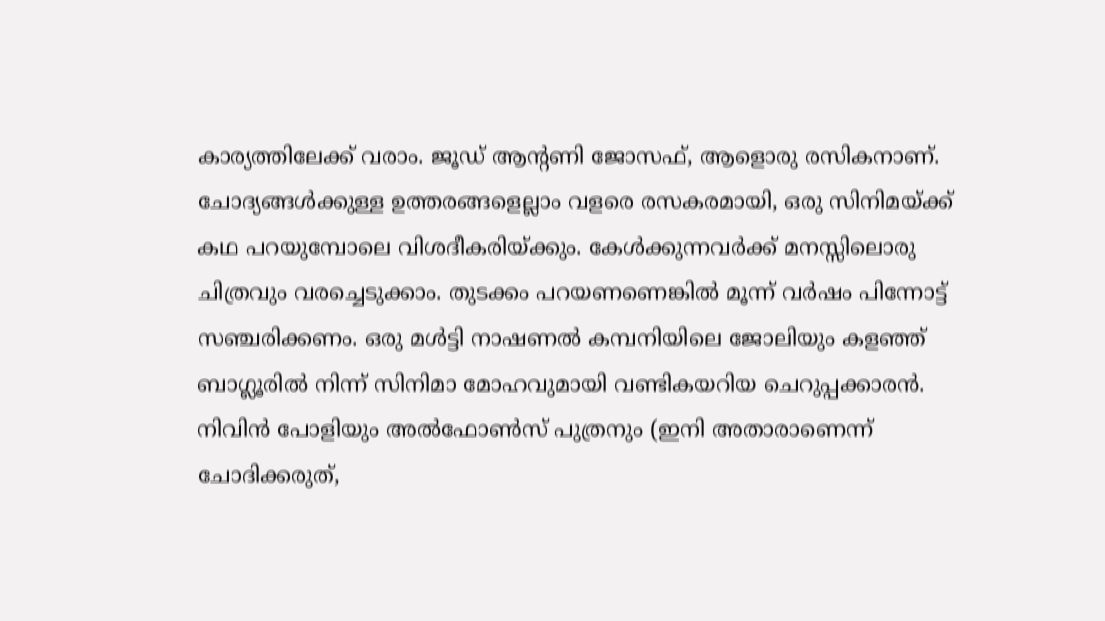കാര്യത്തിലേക്ക് വരാം. ജൂഡ് ആന്റണി ജോസഫ്, ആളൊരു രസികനാണ്. ചോദ്യങ്ങള്‍ക്കുള്ള ഉത്തരങ്ങളെല്ലാം വളരെ രസകരമായി, ഒരു സിനിമയ്ക്ക് കഥ പറയുമ്പോലെ വിശദീകരിയ്ക്കും. കേള്‍ക്കുന്നവര്‍ക്ക് മനസ്സിലൊരു ചിത്രവും വരച്ചെടുക്കാം. തുടക്കം പറയണണെങ്കില്‍ മൂന്ന് വര്‍ഷം പിന്നോട്ട് സഞ്ചരിക്കണം. ഒരു മള്‍ട്ടി നാഷണല്‍ കമ്പനിയിലെ ജോലിയും കളഞ്ഞ് ബാഗ്ലൂരില്‍ നിന്ന് സിനിമാ മോഹവുമായി വണ്ടികയറിയ ചെറുപ്പക്കാരന്‍. നിവിന്‍ പോളിയും അല്‍ഫോണ്‍സ് പുത്രനും (ഇനി അതാരാണെന്ന് ചോദിക്കരുത്,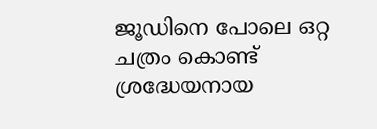ജൂഡിനെ പോലെ ഒറ്റ ചത്രം കൊണ്ട് ശ്രദ്ധേയനായ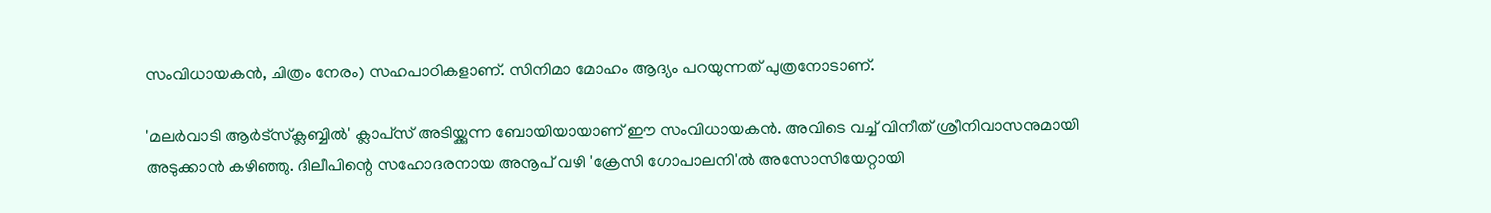സംവിധായകന്‍, ചിത്രം നേരം) സഹപാഠികളാണ്. സിനിമാ മോഹം ആദ്യം പറയുന്നത് പുത്രനോടാണ്.

'മലര്‍വാടി ആര്‍ട്‌സ്‌ക്ലബ്ബില്‍' ക്ലാപ്‌സ് അടിയ്ക്കുന്ന ബോയിയായാണ് ഈ സംവിധായകൻ. അവിടെ വച്ച് വിനീത് ശ്രീനിവാസനുമായി അടുക്കാന്‍ കഴിഞ്ഞു. ദിലീപിന്റെ സഹോദരനായ അനൂപ് വഴി 'ക്രേസി ഗോപാലനി'ല്‍ അസോസിയേറ്റായി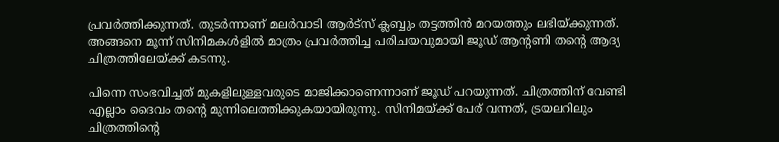പ്രവര്‍ത്തിക്കുന്നത്. തുടര്‍ന്നാണ് മലര്‍വാടി ആര്‍ട്‌സ് ക്ലബ്ബും തട്ടത്തിന്‍ മറയത്തും ലഭിയ്ക്കുന്നത്. അങ്ങനെ മൂന്ന് സിനിമകള്‍ളില്‍ മാത്രം പ്രവര്‍ത്തിച്ച പരിചയവുമായി ജൂഡ് ആന്റണി തന്റെ ആദ്യ ചിത്രത്തിലേയ്ക്ക് കടന്നു.

പിന്നെ സംഭവിച്ചത് മുകളിലുള്ളവരുടെ മാജിക്കാണെന്നാണ് ജൂഡ് പറയുന്നത്. ചിത്രത്തിന് വേണ്ടി എല്ലാം ദൈവം തന്റെ മുന്നിലെത്തിക്കുകയായിരുന്നു. സിനിമയ്ക്ക് പേര് വന്നത്, ട്രയലറിലും ചിത്രത്തിന്റെ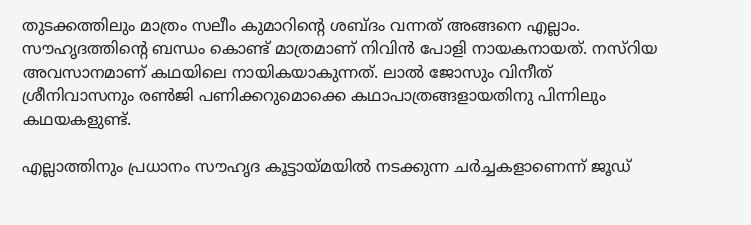തുടക്കത്തിലും മാത്രം സലീം കുമാറിന്റെ ശബ്ദം വന്നത് അങ്ങനെ എല്ലാം. സൗഹൃദത്തിന്റെ ബന്ധം കൊണ്ട് മാത്രമാണ് നിവിന്‍ പോളി നായകനായത്. നസ്‌റിയ അവസാനമാണ് കഥയിലെ നായികയാകുന്നത്. ലാല്‍ ജോസും വിനീത് ശ്രീനിവാസനും രണ്‍ജി പണിക്കറുമൊക്കെ കഥാപാത്രങ്ങളായതിനു പിന്നിലും കഥയകളുണ്ട്.

എല്ലാത്തിനും പ്രധാനം സൗഹൃദ കൂട്ടായ്മയില്‍ നടക്കുന്ന ചര്‍ച്ചകളാണെന്ന് ജൂഡ്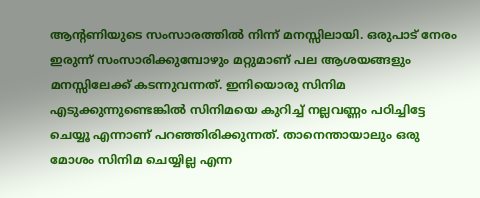ആന്റണിയുടെ സംസാരത്തില്‍ നിന്ന് മനസ്സിലായി. ഒരുപാട് നേരം ഇരുന്ന് സംസാരിക്കുമ്പോഴും മറ്റുമാണ് പല ആശയങ്ങളും മനസ്സിലേക്ക് കടന്നുവന്നത്. ഇനിയൊരു സിനിമ എടുക്കുന്നുണ്ടെങ്കില്‍ സിനിമയെ കുറിച്ച് നല്ലവണ്ണം പഠിച്ചിട്ടേ ചെയ്യൂ എന്നാണ് പറഞ്ഞിരിക്കുന്നത്. താനെന്തായാലും ഒരു മോശം സിനിമ ചെയ്യില്ല എന്ന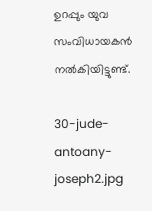ഉറപ്പും യുവ സംവിധായകന്‍ നല്‍കിയിട്ടുണ്ട്.

30-jude-antoany-joseph2.jpg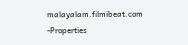malayalam.filmibeat.com -Properties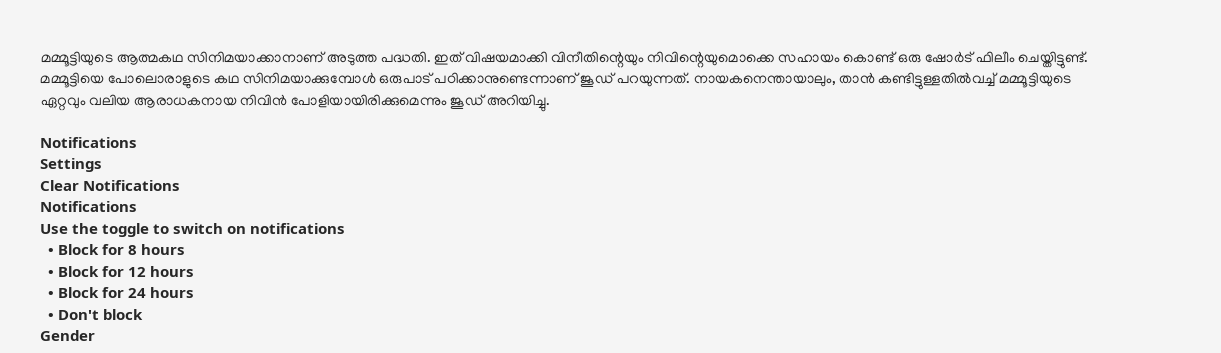മമ്മൂട്ടിയുടെ ആത്മകഥ സിനിമയാക്കാനാണ് അടുത്ത പദ്ധതി. ഇത് വിഷയമാക്കി വിനീതിന്റെയും നിവിന്റെയുമൊക്കെ സഹായം കൊണ്ട് ഒരു ഷോര്‍ട് ഫിലീം ചെയ്തിട്ടുണ്ട്. മമ്മൂട്ടിയെ പോലൊരാളുടെ കഥ സിനിമയാക്കുമ്പോള്‍ ഒരുപാട് പഠിക്കാനുണ്ടെന്നാണ് ജൂഡ് പറയുന്നത്. നായകനെന്തായാലും, താന്‍ കണ്ടിട്ടുള്ളതില്‍വച്ച് മമ്മൂട്ടിയുടെ ഏറ്റവും വലിയ ആരാധകനായ നിവിന്‍ പോളിയായിരിക്കുമെന്നും ജൂഡ് അറിയിച്ചു.

Notifications
Settings
Clear Notifications
Notifications
Use the toggle to switch on notifications
  • Block for 8 hours
  • Block for 12 hours
  • Block for 24 hours
  • Don't block
Gender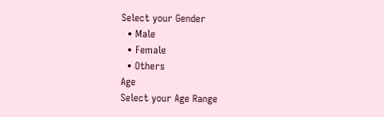Select your Gender
  • Male
  • Female
  • Others
Age
Select your Age Range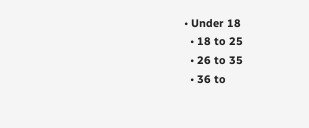• Under 18
  • 18 to 25
  • 26 to 35
  • 36 to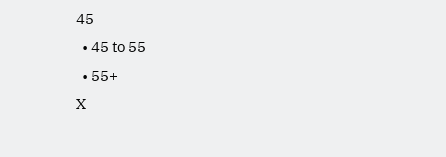45
  • 45 to 55
  • 55+
X